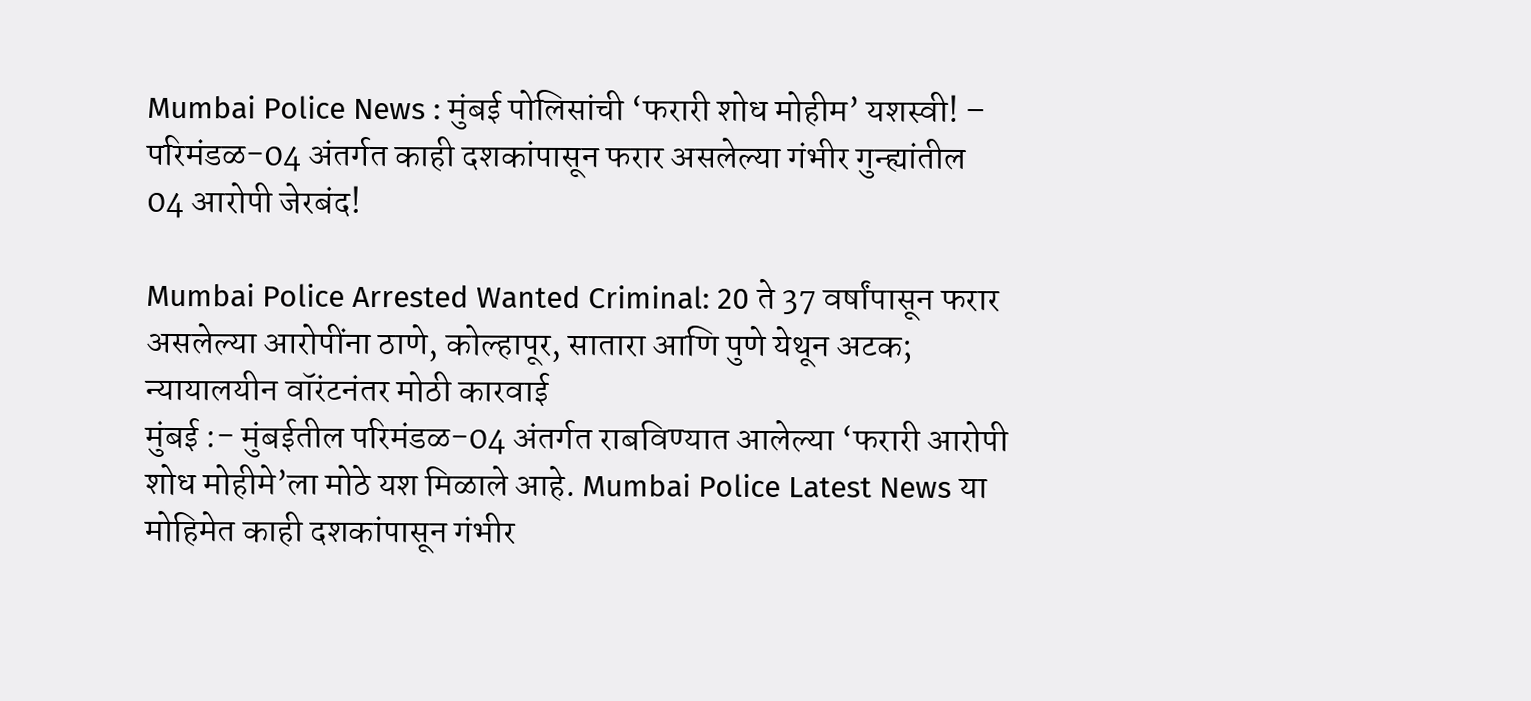Mumbai Police News : मुंबई पोलिसांची ‘फरारी शोध मोहीम’ यशस्वी! – परिमंडळ-04 अंतर्गत काही दशकांपासून फरार असलेल्या गंभीर गुन्ह्यांतील 04 आरोपी जेरबंद!

Mumbai Police Arrested Wanted Criminal: 20 ते 37 वर्षांपासून फरार असलेल्या आरोपींना ठाणे, कोल्हापूर, सातारा आणि पुणे येथून अटक; न्यायालयीन वॉरंटनंतर मोठी कारवाई
मुंबई :- मुंबईतील परिमंडळ-04 अंतर्गत राबविण्यात आलेल्या ‘फरारी आरोपी शोध मोहीमे’ला मोठे यश मिळाले आहे. Mumbai Police Latest News या मोहिमेत काही दशकांपासून गंभीर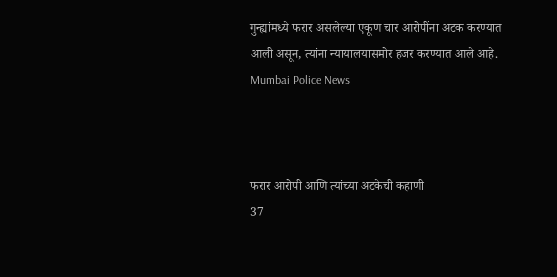गुन्ह्यांमध्ये फरार असलेल्या एकूण चार आरोपींना अटक करण्यात आली असून, त्यांना न्यायालयासमोर हजर करण्यात आले आहे. Mumbai Police News



फरार आरोपी आणि त्यांच्या अटकेची कहाणी
37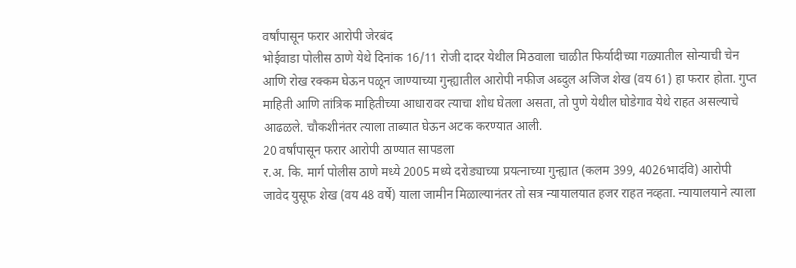वर्षांपासून फरार आरोपी जेरबंद
भोईवाडा पोलीस ठाणे येथे दिनांक 16/11 रोजी दादर येथील मिठवाला चाळीत फिर्यादीच्या गळ्यातील सोन्याची चेन आणि रोख रक्कम घेऊन पळून जाण्याच्या गुन्ह्यातील आरोपी नफीज अब्दुल अजिज शेख (वय 61) हा फरार होता. गुप्त माहिती आणि तांत्रिक माहितीच्या आधारावर त्याचा शोध घेतला असता, तो पुणे येथील घोडेगाव येथे राहत असल्याचे आढळले. चौकशीनंतर त्याला ताब्यात घेऊन अटक करण्यात आली.
20 वर्षांपासून फरार आरोपी ठाण्यात सापडला
र.अ. कि. मार्ग पोलीस ठाणे मध्ये 2005 मध्ये दरोड्याच्या प्रयत्नाच्या गुन्ह्यात (कलम 399, 4026भादंवि) आरोपी जावेद युसूफ शेख (वय 48 वर्षे) याला जामीन मिळाल्यानंतर तो सत्र न्यायालयात हजर राहत नव्हता. न्यायालयाने त्याला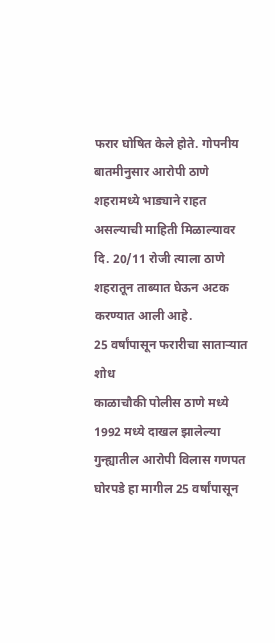फरार घोषित केले होते. गोपनीय बातमीनुसार आरोपी ठाणे शहरामध्ये भाड्याने राहत असल्याची माहिती मिळाल्यावर दि. 20/11 रोजी त्याला ठाणे शहरातून ताब्यात घेऊन अटक करण्यात आली आहे.
25 वर्षांपासून फरारीचा साताऱ्यात शोध
काळाचौकी पोलीस ठाणे मध्ये 1992 मध्ये दाखल झालेल्या गुन्ह्यातील आरोपी विलास गणपत घोरपडे हा मागील 25 वर्षांपासून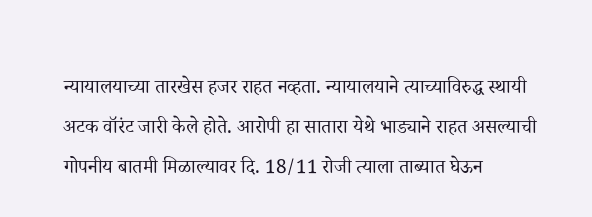न्यायालयाच्या तारखेस हजर राहत नव्हता. न्यायालयाने त्याच्याविरुद्ध स्थायी अटक वॉरंट जारी केले होते. आरोपी हा सातारा येथे भाड्याने राहत असल्याची गोपनीय बातमी मिळाल्यावर दि. 18/11 रोजी त्याला ताब्यात घेऊन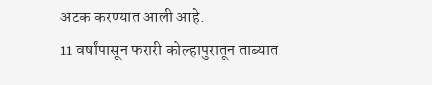अटक करण्यात आली आहे.
11 वर्षांपासून फरारी कोल्हापुरातून ताब्यात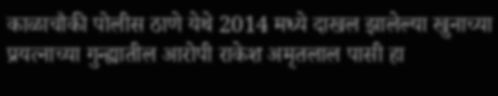काळाचौकी पोलीस ठाणे येथे 2014 मध्ये दाखल झालेल्या खुनाच्या प्रयत्नाच्या गुन्ह्यातील आरोपी राकेश अमृतलाल पासी हा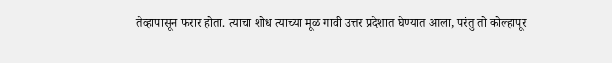तेव्हापासून फरार होता. त्याचा शोध त्याच्या मूळ गावी उत्तर प्रदेशात घेण्यात आला, परंतु तो कोल्हापूर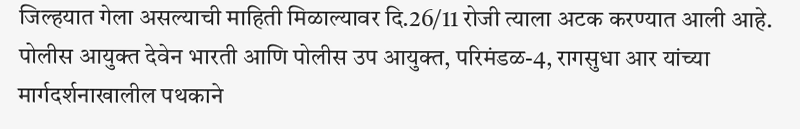जिल्हयात गेला असल्याची माहिती मिळाल्यावर दि.26/11 रोजी त्याला अटक करण्यात आली आहे.
पोलीस आयुक्त देवेन भारती आणि पोलीस उप आयुक्त, परिमंडळ-4, रागसुधा आर यांच्या मार्गदर्शनाखालील पथकाने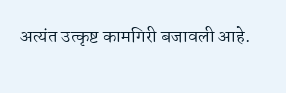अत्यंत उत्कृष्ट कामगिरी बजावली आहे.